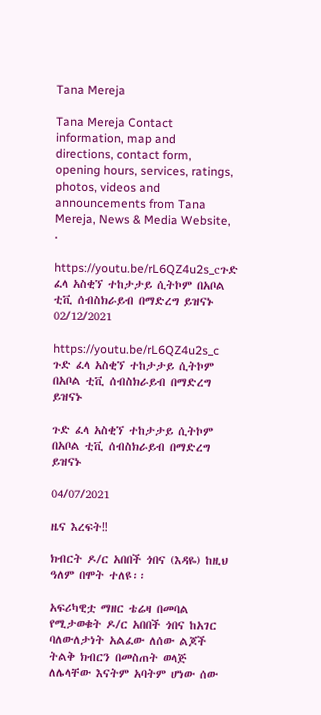Tana Mereja

Tana Mereja Contact information, map and directions, contact form, opening hours, services, ratings, photos, videos and announcements from Tana Mereja, News & Media Website, .

https://youtu.be/rL6QZ4u2s_cጉድ ፈላ አስቂኘ ተከታታይ ሲትኮም በአቦል ቲቪ ሰብስክራይብ በማድረግ ይዝናኑ
02/12/2021

https://youtu.be/rL6QZ4u2s_c
ጉድ ፈላ አስቂኘ ተከታታይ ሲትኮም በአቦል ቲቪ ሰብስክራይብ በማድረግ ይዝናኑ

ጉድ ፈላ አስቂኘ ተከታታይ ሲትኮም በአቦል ቲቪ ሰብስክራይብ በማድረግ ይዝናኑ

04/07/2021

ዜና እረፍት‼

ክብርት ዶ/ር አበበች ጎበና (እዳዬ) ከዚህ ዓለም በሞት ተለዩ፡፡

አፍሪካዊቷ ማዘር ቴሬዛ በመባል የሚታወቁት ዶ/ር አበበች ጎበና ከአገር ባለውለታነት አልፈው ለሰው ልጆች ትልቅ ክብርን በመስጠት ወላጅ ለሌላቸው እናትም አባትም ሆነው ሰው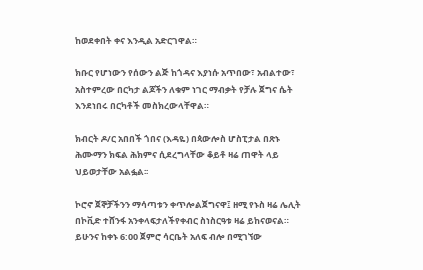ከወደቀበት ቀና እንዲል አድርገዋል።

ክቡር የሆነውን የሰውን ልጅ ከጎዳና እያነሱ አጥበው፣ አብልተው፣ አስተምረው በርካታ ልጆችን ለቁም ነገር ማብቃት የቻሉ ጀግና ሴት እንደነበሩ በርካቶች መስክረውላቸዋል።

ክብርት ዶ/ር አበበች ጎበና (እዳዬ) በጳውሎስ ሆስፒታል በጽኑ ሕሙማን ክፍል ሕክምና ሲደረግላቸው ቆይቶ ዛሬ ጠዋት ላይ ህይወታቸው አልፏል፡፡

ኮሮኖ ጀኞቻችንን ማሳጣቱን ቀጥሎልጀግናዋ፤ ዘሚ የኑስ ዛሬ ሌሊት በኮቪድ ተሸንፋ አንቀላፍታለችየቀብር ስነስርዓቱ ዛሬ ይከናወናል። ይሁንና ከቀኑ 6:00 ጀምሮ ሳርቤት አለፍ ብሎ በሚገኘው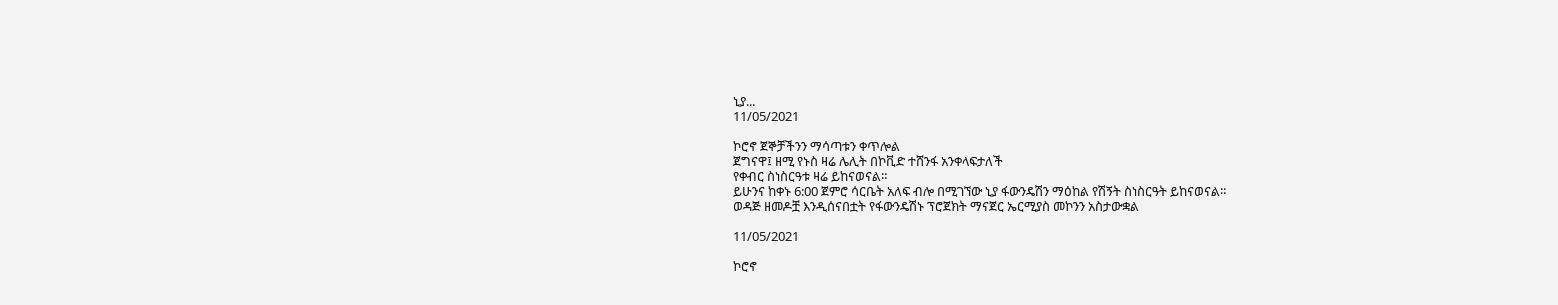ኒያ...
11/05/2021

ኮሮኖ ጀኞቻችንን ማሳጣቱን ቀጥሎል
ጀግናዋ፤ ዘሚ የኑስ ዛሬ ሌሊት በኮቪድ ተሸንፋ አንቀላፍታለች
የቀብር ስነስርዓቱ ዛሬ ይከናወናል።
ይሁንና ከቀኑ 6:00 ጀምሮ ሳርቤት አለፍ ብሎ በሚገኘው ኒያ ፋውንዴሽን ማዕከል የሽኝት ስነስርዓት ይከናወናል።
ወዳጅ ዘመዶቿ እንዲሰናበቷት የፋውንዴሽኑ ፕሮጀክት ማናጀር ኤርሚያስ መኮንን አስታውቋል

11/05/2021

ኮሮኖ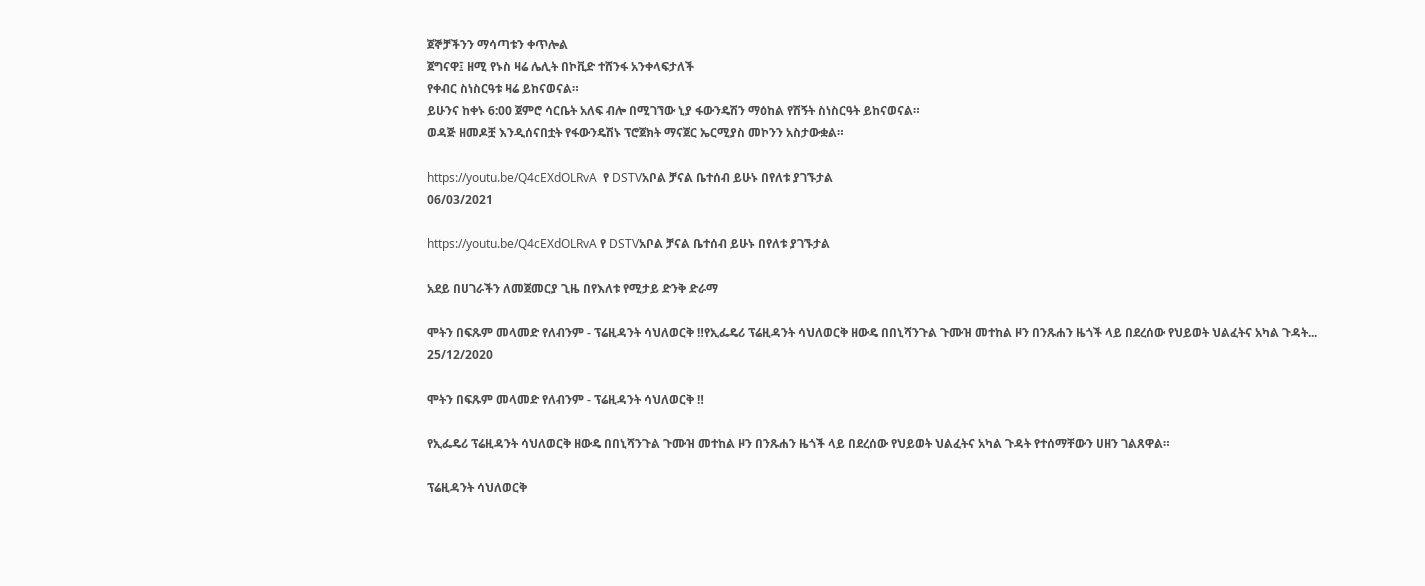ጀኞቻችንን ማሳጣቱን ቀጥሎል
ጀግናዋ፤ ዘሚ የኑስ ዛሬ ሌሊት በኮቪድ ተሸንፋ አንቀላፍታለች
የቀብር ስነስርዓቱ ዛሬ ይከናወናል።
ይሁንና ከቀኑ 6:00 ጀምሮ ሳርቤት አለፍ ብሎ በሚገኘው ኒያ ፋውንዴሽን ማዕከል የሽኝት ስነስርዓት ይከናወናል።
ወዳጅ ዘመዶቿ እንዲሰናበቷት የፋውንዴሽኑ ፕሮጀክት ማናጀር ኤርሚያስ መኮንን አስታውቋል።

https://youtu.be/Q4cEXdOLRvA  የ DSTVአቦል ቻናል ቤተሰብ ይሁኑ በየለቱ ያገኙታል
06/03/2021

https://youtu.be/Q4cEXdOLRvA የ DSTVአቦል ቻናል ቤተሰብ ይሁኑ በየለቱ ያገኙታል

አደይ በሀገራችን ለመጀመርያ ጊዜ በየእለቱ የሚታይ ድንቅ ድራማ

ሞትን በፍጹም መላመድ የለብንም - ፕሬዚዳንት ሳህለወርቅ ‼የኢፌዴሪ ፕሬዚዳንት ሳህለወርቅ ዘውዴ በበኒሻንጉል ጉሙዝ መተከል ዞን በንጹሐን ዜጎች ላይ በደረሰው የህይወት ህልፈትና አካል ጉዳት...
25/12/2020

ሞትን በፍጹም መላመድ የለብንም - ፕሬዚዳንት ሳህለወርቅ ‼

የኢፌዴሪ ፕሬዚዳንት ሳህለወርቅ ዘውዴ በበኒሻንጉል ጉሙዝ መተከል ዞን በንጹሐን ዜጎች ላይ በደረሰው የህይወት ህልፈትና አካል ጉዳት የተሰማቸውን ሀዘን ገልጸዋል።

ፕሬዚዳንት ሳህለወርቅ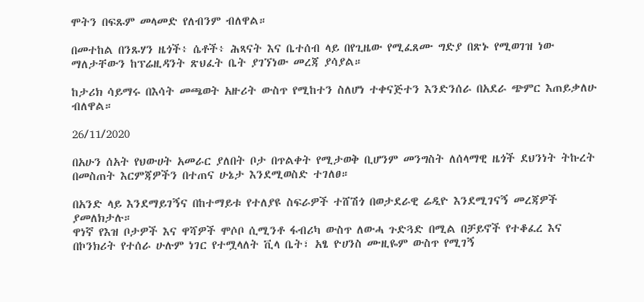ሞትን በፍጹም መላመድ የለብንም ብለዋል።

በመተከል በንጹሃን ዜጎች፥ ሴቶች፥ ሕጻናት እና ቤተሰብ ላይ በየጊዜው የሚፈጸሙ ግድያ በጽኑ የሚወገዝ ነው ማለታቸውን ከፕሬዚዳንት ጽህፈት ቤት ያገኘነው መረጃ ያሳያል።

ከታሪክ ሳይማሩ በእሳት መጫወት አዙሪት ውስጥ የሚከተን ስለሆነ ተቀናጅተን እንድንሰራ በአደራ ጭምር እጠይቃለሁ ብለዋል።

26/11/2020

በአሁን ሰአት የህውሀት አመራር ያለበት ቦታ በጥልቀት የሚታወቅ ቢሆንም መንግስት ለሰላማዊ ዜጎች ደህንነት ትኩረት በመስጠት እርምጃዎችን በተጠና ሁኔታ እንደሚወስድ ተገለፀ።

በአንድ ላይ እንደማይገኝና በከተማይቱ የተለያዩ ስፍራዎች ተሸሽጎ በወታደራዊ ሬዲዮ እንደሚገናኝ መረጃዎች ያመለክታሉ።
ዋነኛ የእዝ ቦታዎች እና ዋሻዎች ሞሶቦ ሲሚንቶ ፋብሪካ ውስጥ ለውሓ ጉድጓድ በሚል በቻይኖች የተቆፈረ እና በኮንክሪት የተሰራ ሁሉም ነገር የተሟላለት ቪላ ቤት፣ አፄ ዮሀንስ ሙዚዬም ውስጥ የሚገኝ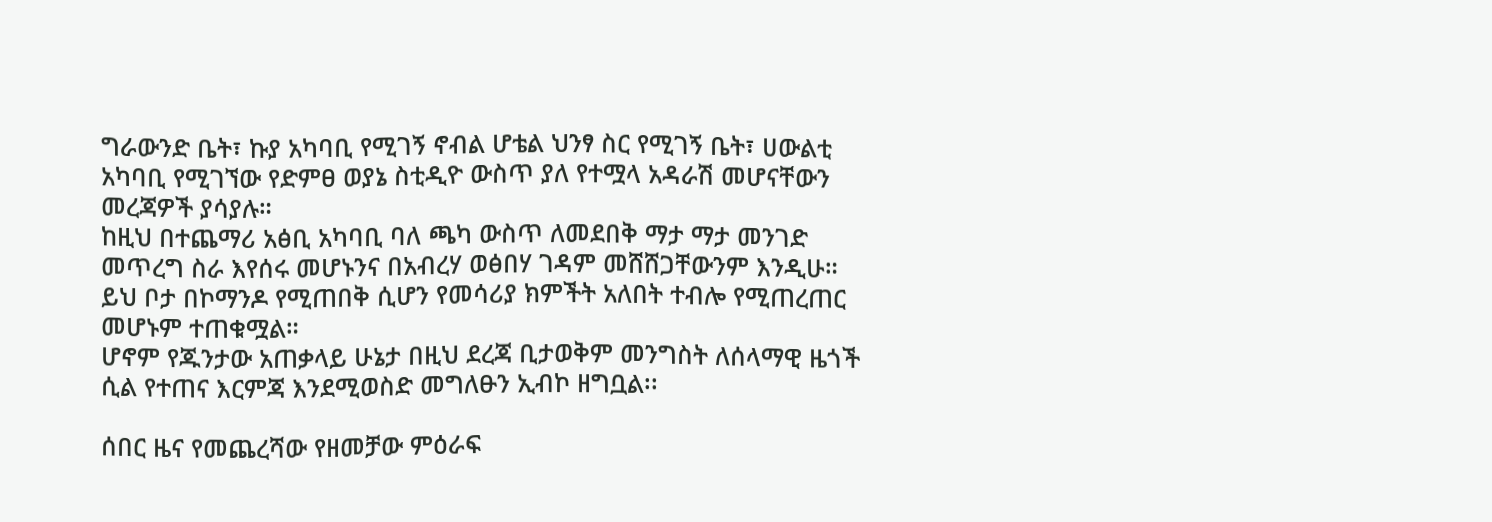ግራውንድ ቤት፣ ኩያ አካባቢ የሚገኝ ኖብል ሆቴል ህንፃ ስር የሚገኝ ቤት፣ ሀውልቲ አካባቢ የሚገኘው የድምፀ ወያኔ ስቲዲዮ ውስጥ ያለ የተሟላ አዳራሽ መሆናቸውን መረጃዎች ያሳያሉ።
ከዚህ በተጨማሪ አፅቢ አካባቢ ባለ ጫካ ውስጥ ለመደበቅ ማታ ማታ መንገድ መጥረግ ስራ እየሰሩ መሆኑንና በአብረሃ ወፅበሃ ገዳም መሸሸጋቸውንም እንዲሁ።
ይህ ቦታ በኮማንዶ የሚጠበቅ ሲሆን የመሳሪያ ክምችት አለበት ተብሎ የሚጠረጠር መሆኑም ተጠቁሟል።
ሆኖም የጁንታው አጠቃላይ ሁኔታ በዚህ ደረጃ ቢታወቅም መንግስት ለሰላማዊ ዜጎች ሲል የተጠና እርምጃ እንደሚወስድ መግለፁን ኢብኮ ዘግቧል፡፡

ሰበር ዜና የመጨረሻው የዘመቻው ምዕራፍ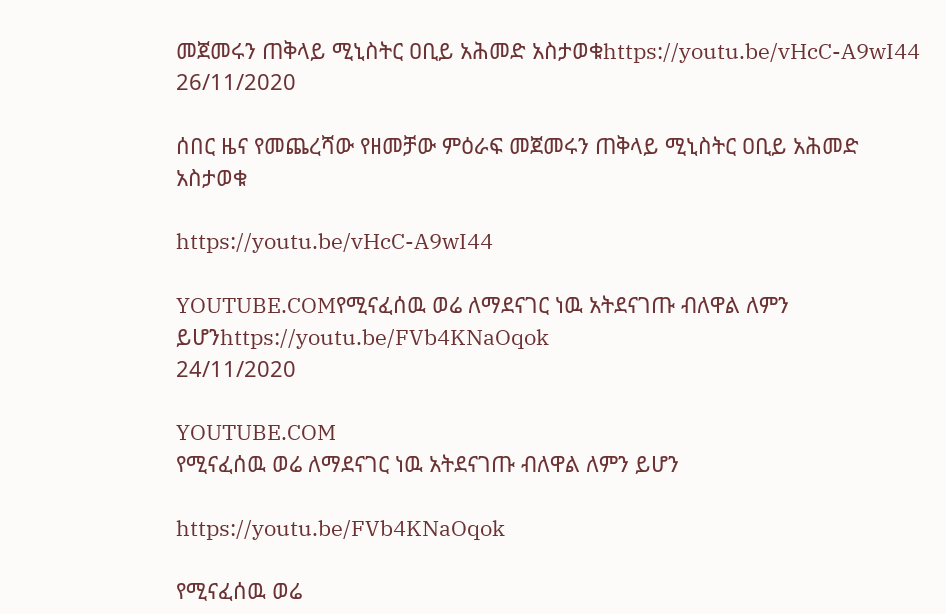መጀመሩን ጠቅላይ ሚኒስትር ዐቢይ አሕመድ አስታወቁhttps://youtu.be/vHcC-A9wI44
26/11/2020

ሰበር ዜና የመጨረሻው የዘመቻው ምዕራፍ መጀመሩን ጠቅላይ ሚኒስትር ዐቢይ አሕመድ አስታወቁ

https://youtu.be/vHcC-A9wI44

YOUTUBE.COMየሚናፈሰዉ ወሬ ለማደናገር ነዉ አትደናገጡ ብለዋል ለምን ይሆንhttps://youtu.be/FVb4KNaOqok
24/11/2020

YOUTUBE.COM
የሚናፈሰዉ ወሬ ለማደናገር ነዉ አትደናገጡ ብለዋል ለምን ይሆን

https://youtu.be/FVb4KNaOqok

የሚናፈሰዉ ወሬ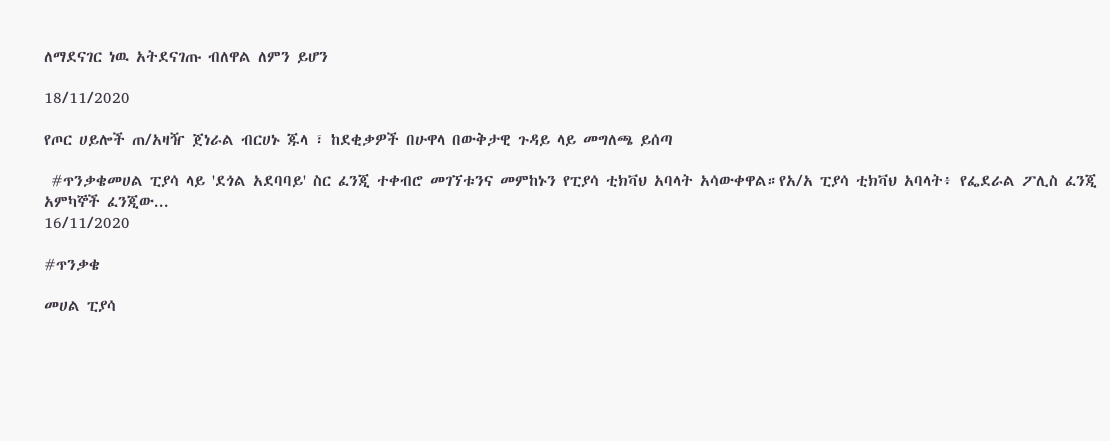ለማደናገር ነዉ አትደናገጡ ብለዋል ለምን ይሆን

18/11/2020

የጦር ሀይሎች ጠ/አዛዥ ጀነራል ብርሀኑ ጁላ ፣ ከደቂቃዎች በሁዋላ በውቅታዊ ጉዳይ ላይ መግለጫ ይሰጣ

 #ጥንቃቄመሀል ፒያሳ ላይ 'ደጎል አደባባይ' ስር ፈንጂ ተቀብሮ መገኘቱንና መምከኑን የፒያሳ ቲክቫህ አባላት አሳውቀዋል።የአ/አ ፒያሳ ቲክቫህ አባላት፥ የፌደራል ፖሊስ ፈንጂ አምካኞች ፈንጂው...
16/11/2020

#ጥንቃቄ

መሀል ፒያሳ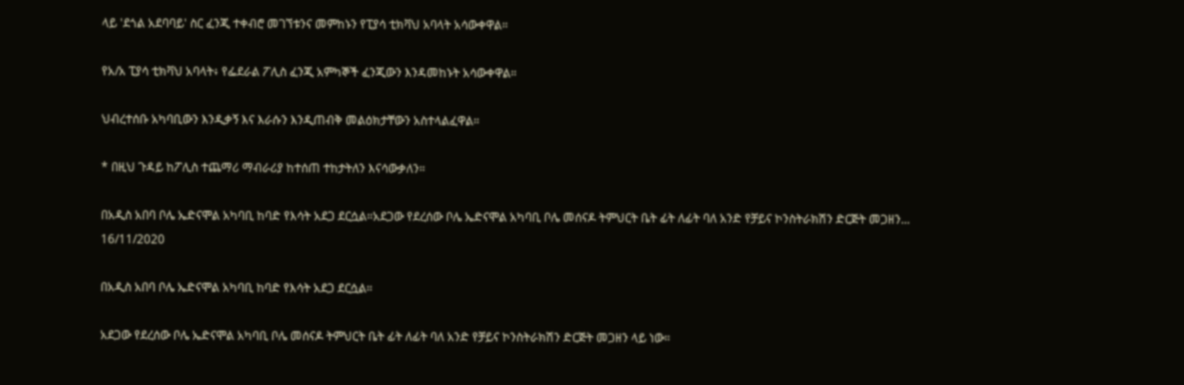ላይ 'ደጎል አደባባይ' ስር ፈንጂ ተቀብሮ መገኘቱንና መምከኑን የፒያሳ ቲክቫህ አባላት አሳውቀዋል።

የአ/አ ፒያሳ ቲክቫህ አባላት፥ የፌደራል ፖሊስ ፈንጂ አምካኞች ፈንጂውን እንዳመከኑት አሳውቀዋል።

ህብረተሰቡ አካባቢውን እንዲቃኝ እና እራሱን እንዲጠብቅ መልዕክታቸውን አስተላልፈዋል።

* በዚህ ጉዳይ ከፖሊስ ተጨማሪ ማብራሪያ ከተሰጠ ተከታትለን እናሳውቃለን።

በአዲስ አበባ ቦሌ ኤድናሞል አካባቢ ከባድ የእሳት አደጋ ደርሷል።አደጋው የደረሰው ቦሌ ኤድናሞል አካባቢ ቦሌ መሰናዶ ትምህርት ቤት ፊት ለፊት ባለ አንድ የቻይና ኮንስትራክሽን ድርጅት መጋዘን...
16/11/2020

በአዲስ አበባ ቦሌ ኤድናሞል አካባቢ ከባድ የእሳት አደጋ ደርሷል።

አደጋው የደረሰው ቦሌ ኤድናሞል አካባቢ ቦሌ መሰናዶ ትምህርት ቤት ፊት ለፊት ባለ አንድ የቻይና ኮንስትራክሽን ድርጅት መጋዘን ላይ ነው።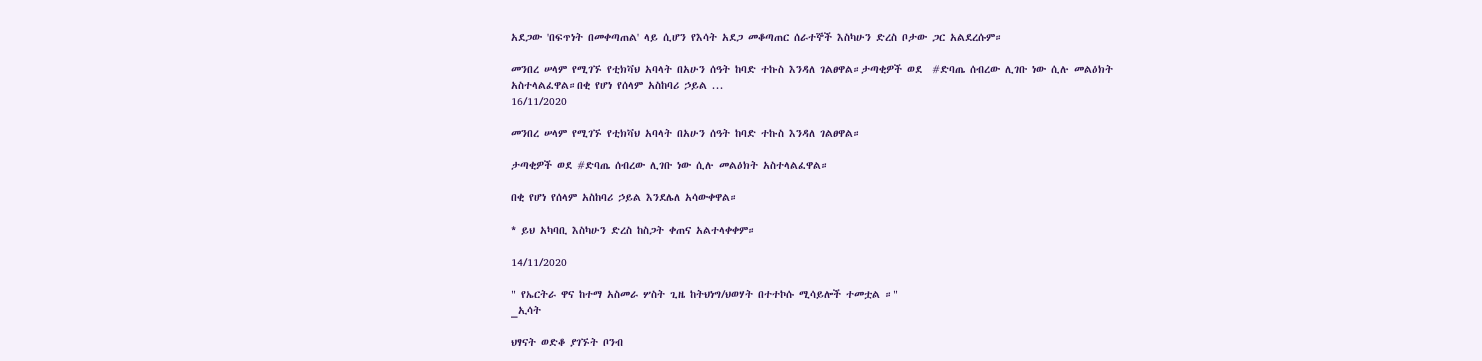አደጋው 'በፍጥነት በመቀጣጠል' ላይ ሲሆን የእሳት አደጋ መቆጣጠር ሰራተኞች እስካሁን ድረስ ቦታው ጋር አልደረሱም።

መንበረ ሠላም የሚገኙ የቲክቫህ አባላት በአሁን ሰዓት ከባድ ተኩስ እንዳለ ገልፀዋል።ታጣቂዎች ወደ  #ድባጤ ሰብረው ሊገቡ ነው ሲሉ መልዕክት አስተላልፈዋል።በቂ የሆነ የሰላም አስከባሪ ኃይል ...
16/11/2020

መንበረ ሠላም የሚገኙ የቲክቫህ አባላት በአሁን ሰዓት ከባድ ተኩስ እንዳለ ገልፀዋል።

ታጣቂዎች ወደ #ድባጤ ሰብረው ሊገቡ ነው ሲሉ መልዕክት አስተላልፈዋል።

በቂ የሆነ የሰላም አስከባሪ ኃይል እንደሌለ አሳውቀዋል።

* ይህ አካባቢ እስካሁን ድረስ ከስጋት ቀጠና አልተላቀቀም።

14/11/2020

" የኤርትራ ዋና ከተማ አስመራ ሦስት ጊዜ ከትህነግ/ህወሃት በተተኮሱ ሚሳይሎች ተመቷል ።"
_ኢሳት

ህፃናት ወድቆ ያገኙት ቦንብ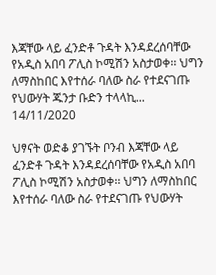እጃቸው ላይ ፈንድቶ ጉዳት እንዳደረሰባቸው የአዲስ አበባ ፖሊስ ኮሚሽን አስታወቀ፡፡ ህግን ለማስከበር እየተሰራ ባለው ስራ የተደናገጡ የህውሃት ጁንታ ቡድን ተላላኪ...
14/11/2020

ህፃናት ወድቆ ያገኙት ቦንብ እጃቸው ላይ ፈንድቶ ጉዳት እንዳደረሰባቸው የአዲስ አበባ ፖሊስ ኮሚሽን አስታወቀ፡፡ ህግን ለማስከበር እየተሰራ ባለው ስራ የተደናገጡ የህውሃት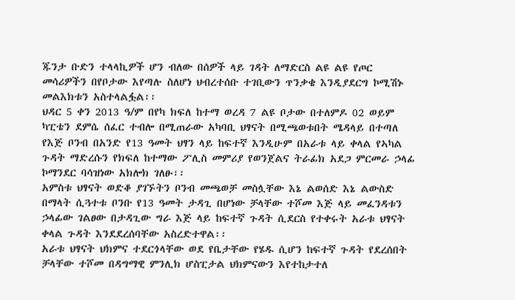ጁንታ ቡድን ተላላኪዎች ሆን ብለው በሰዎች ላይ ገዳት ለማድርስ ልዩ ልዩ የጦር መሳሪዎችን በየቦታው እየጣሉ ስለሆነ ህብረተሰቡ ተገቢውን ጥንቃቄ እንዲያደርግ ኮሚሽኑ መልእክቱን አስተላልፏል፡፡
ህዳር 5 ቀን 2013 ዓ/ም በየካ ክፍለ ከተማ ወረዳ 7 ልዩ ቦታው በተለምዶ 02 ወይም ካፒቴን ደምሴ ሰፈር ተብሎ በሚጠራው አካባቢ ህፃናት በሚጫወቱበት ሜዳላይ በተጣለ የእጅ ቦንብ በአንድ የ13 ዓመት ህፃን ላይ ከፍተኛ እንዲሁም በአራቱ ላይ ቀላል የኣካል ጉዳት ማድረሱን የክፍለ ከተማው ፖሊስ መምሪያ የወንጀልና ትራፊክ አደጋ ምርመራ ኃላፊ ኮማንደር ባሳዝነው አክሎክ ገለፁ፡፡
አምስቱ ህፃናት ወድቆ ያገኙትን ቦንብ መጫወቻ መስሏቸው እኔ ልወሰድ እኔ ልውስድ በማላት ሲጓተቱ ቦንቡ የ13 ዓመት ታዳጊ በሆነው ቻላቸው ተሾመ እጅ ላይ መፈንዳቱን ኃላፊው ገልፀው በታዳጊው ግራ እጅ ላይ ከፍተኛ ጉዳት ሲደርስ የተቀሩት አራቱ ህፃናት ቀላል ጉዳት እንደደረሰባቸው አስረድተዋል፡፡
አራቱ ህፃናት ህክምና ተደርጎላቸው ወደ የቤታቸው የሄዱ ሲሆን ከፍተኛ ጉዳት የደረሰበት ቻላቸው ተሾመ በዳግማዊ ምንሊክ ሆስፒታል ህክምናውን እየተከታተለ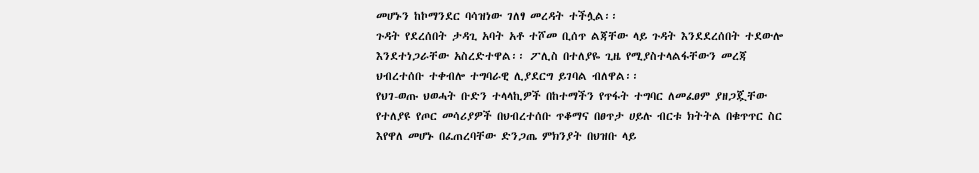መሆኑን ከኮማንደር ባሳዝነው ገለፃ መረዳት ተችሏል፡፡
ጉዳት የደረሰበት ታዳጊ አባት አቶ ተሾመ ቢሰጥ ልጃቸው ላይ ጉዳት እንደደረሰበት ተደውሎ እንደተነጋራቸው አስረድተዋል፡፡ ፖሊስ በተለያዬ ጊዜ የሚያስተላልፋቸውን መረጃ ህብረተሰቡ ተቀብሎ ተግባራዊ ሊያደርግ ይገባል ብለዋል፡፡
የህገ-ወጡ ህወሓት ቡድን ተላላኪዎች በከተማችን የጥፋት ተግባር ለመፈፀም ያዘጋጇቸው የተለያዩ የጦር መሳሪያዎች በህብረተሰቡ ጥቆማና በፀጥታ ሀይሉ ብርቱ ክትትል በቁጥጥር ስር እየዋለ መሆኑ በፈጠረባቸው ድንጋጤ ምክንያት በህዝቡ ላይ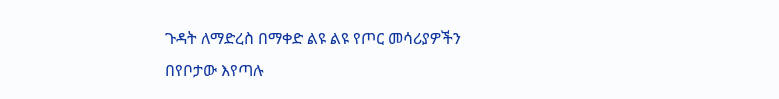ጉዳት ለማድረስ በማቀድ ልዩ ልዩ የጦር መሳሪያዎችን በየቦታው እየጣሉ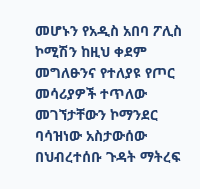መሆኑን የአዲስ አበባ ፖሊስ ኮሚሽን ከዚህ ቀደም መግለፁንና የተለያዩ የጦር መሳሪያዎች ተጥለው መገኘታቸውን ኮማንደር ባሳዝነው አስታውሰው በህብረተሰቡ ጉዳት ማትረፍ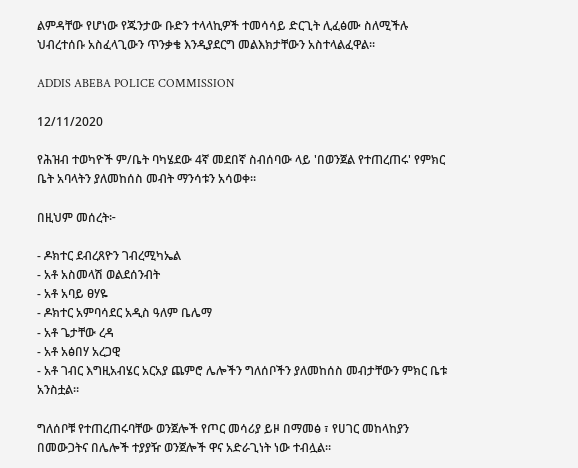ልምዳቸው የሆነው የጁንታው ቡድን ተላላኪዎች ተመሳሳይ ድርጊት ሊፈፅሙ ስለሚችሉ ህብረተሰቡ አስፈላጊውን ጥንቃቄ እንዲያደርግ መልእክታቸውን አስተላልፈዋል፡፡

ADDIS ABEBA POLICE COMMISSION

12/11/2020

የሕዝብ ተወካዮች ም/ቤት ባካሄደው 4ኛ መደበኛ ስብሰባው ላይ 'በወንጀል የተጠረጠሩ' የምክር ቤት አባላትን ያለመከሰስ መብት ማንሳቱን አሳወቀ።

በዚህም መሰረት፦

- ዶክተር ደብረጸዮን ገብረሚካኤል
- አቶ አስመላሽ ወልደሰንብት
- አቶ አባይ ፀሃዬ
- ዶክተር አምባሳደር አዲስ ዓለም ቤሌማ
- አቶ ጌታቸው ረዳ
- አቶ አፅበሃ አረጋዊ
- አቶ ገብር እግዚአብሄር አርአያ ጨምሮ ሌሎችን ግለሰቦችን ያለመከሰስ መብታቸውን ምክር ቤቱ አንስቷል።

ግለሰቦቹ የተጠረጠሩባቸው ወንጀሎች የጦር መሳሪያ ይዞ በማመፅ ፣ የሀገር መከላከያን በመውጋትና በሌሎች ተያያዥ ወንጀሎች ዋና አድራጊነት ነው ተብሏል።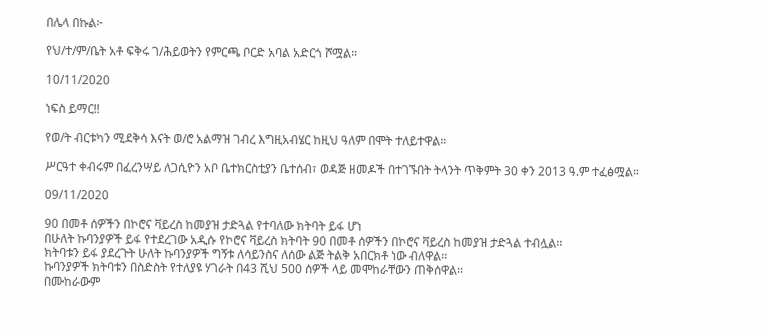በሌላ በኩል፦

የህ/ተ/ም/ቤት አቶ ፍቅሩ ገ/ሕይወትን የምርጫ ቦርድ አባል አድርጎ ሾሟል።

10/11/2020

ነፍስ ይማር!!

የወ/ት ብርቱካን ሚደቅሳ እናት ወ/ሮ አልማዝ ገብረ እግዚአብሄር ከዚህ ዓለም በሞት ተለይተዋል።

ሥርዓተ ቀብሩም በፈረንሣይ ለጋሲዮን አቦ ቤተክርስቲያን ቤተሰብ፣ ወዳጅ ዘመዶች በተገኙበት ትላንት ጥቅምት 30 ቀን 2013 ዓ.ም ተፈፅሟል።

09/11/2020

90 በመቶ ሰዎችን በኮሮና ቫይረስ ከመያዝ ታድጓል የተባለው ክትባት ይፋ ሆነ
በሁለት ኩባንያዎች ይፋ የተደረገው አዲሱ የኮሮና ቫይረስ ክትባት 90 በመቶ ሰዎችን በኮሮና ቫይረስ ከመያዝ ታድጓል ተብሏል፡፡
ክትባቱን ይፋ ያደረጉት ሁለት ኩባንያዎች ግኝቱ ለሳይንስና ለሰው ልጅ ትልቅ አበርክቶ ነው ብለዋል፡፡
ኩባንያዎች ክትባቱን በስድስት የተለያዩ ሃገራት በ43 ሺህ 500 ሰዎች ላይ መሞከራቸውን ጠቅሰዋል፡፡
በሙከራውም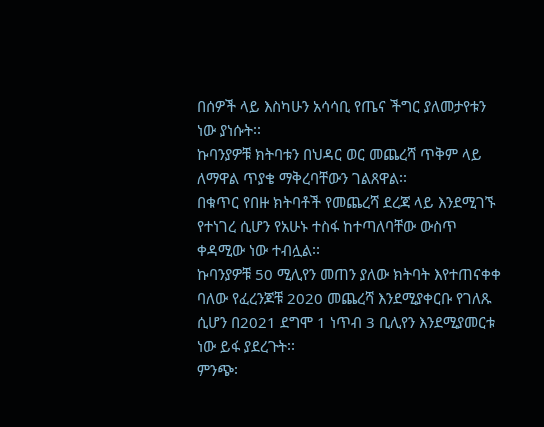በሰዎች ላይ እስካሁን አሳሳቢ የጤና ችግር ያለመታየቱን ነው ያነሱት፡፡
ኩባንያዎቹ ክትባቱን በህዳር ወር መጨረሻ ጥቅም ላይ ለማዋል ጥያቄ ማቅረባቸውን ገልጸዋል፡፡
በቁጥር የበዙ ክትባቶች የመጨረሻ ደረጃ ላይ እንደሚገኙ የተነገረ ሲሆን የአሁኑ ተስፋ ከተጣለባቸው ውስጥ ቀዳሚው ነው ተብሏል፡፡
ኩባንያዎቹ 50 ሚሊየን መጠን ያለው ክትባት እየተጠናቀቀ ባለው የፈረንጆቹ 2020 መጨረሻ እንደሚያቀርቡ የገለጹ ሲሆን በ2021 ደግሞ 1 ነጥብ 3 ቢሊየን እንደሚያመርቱ ነው ይፋ ያደረጉት፡፡
ምንጭ፡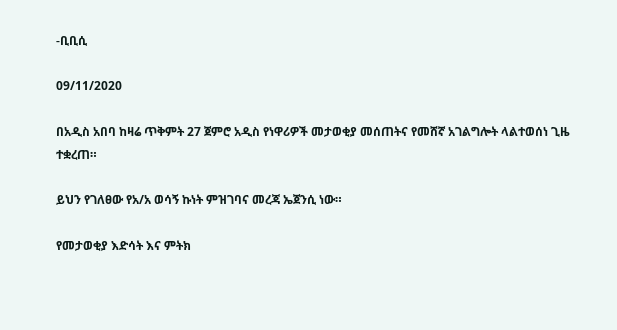-ቢቢሲ

09/11/2020

በአዲስ አበባ ከዛሬ ጥቅምት 27 ጀምሮ አዲስ የነዋሪዎች መታወቂያ መሰጠትና የመሸኛ አገልግሎት ላልተወሰነ ጊዜ ተቋረጠ።

ይህን የገለፀው የአ/አ ወሳኝ ኩነት ምዝገባና መረጃ ኤጀንሲ ነው።

የመታወቂያ እድሳት እና ምትክ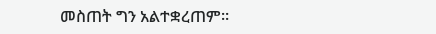መስጠት ግን አልተቋረጠም።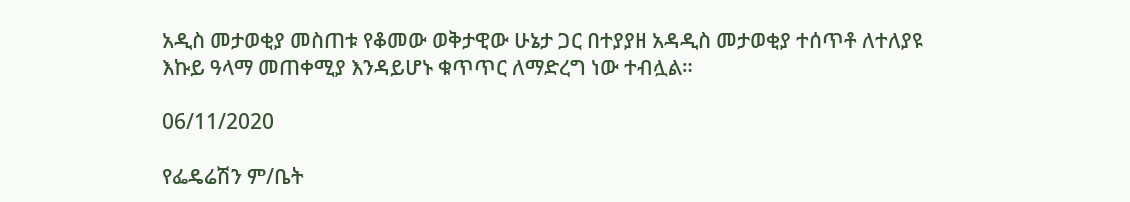አዲስ መታወቂያ መስጠቱ የቆመው ወቅታዊው ሁኔታ ጋር በተያያዘ አዳዲስ መታወቂያ ተሰጥቶ ለተለያዩ እኩይ ዓላማ መጠቀሚያ እንዳይሆኑ ቁጥጥር ለማድረግ ነው ተብሏል።

06/11/2020

የፌዴሬሽን ም/ቤት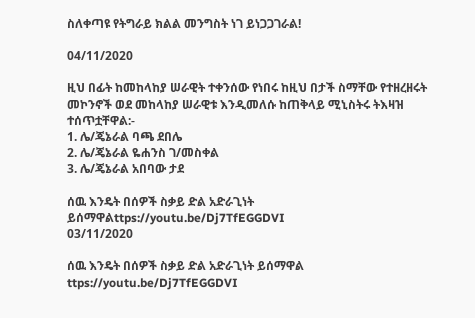ስለቀጣዩ የትግራይ ክልል መንግስት ነገ ይነጋጋገራል!

04/11/2020

ዚህ በፊት ከመከላከያ ሠራዊት ተቀንሰው የነበሩ ከዚህ በታች ስማቸው የተዘረዘሩት መኮንኖች ወደ መከላከያ ሠራዊቱ እንዲመለሱ ከጠቅላይ ሚኒስትሩ ትእዛዝ ተሰጥቷቸዋል:-
1. ሌ/ጄኔራል ባጫ ደበሌ
2. ሌ/ጄኔራል ዬሐንስ ገ/መስቀል
3. ሌ/ጄኔራል አበባው ታደ

ሰዉ እንዴት በሰዎች ስቃይ ድል አድራጊነት ይሰማዋልttps://youtu.be/Dj7TfEGGDVI
03/11/2020

ሰዉ እንዴት በሰዎች ስቃይ ድል አድራጊነት ይሰማዋል
ttps://youtu.be/Dj7TfEGGDVI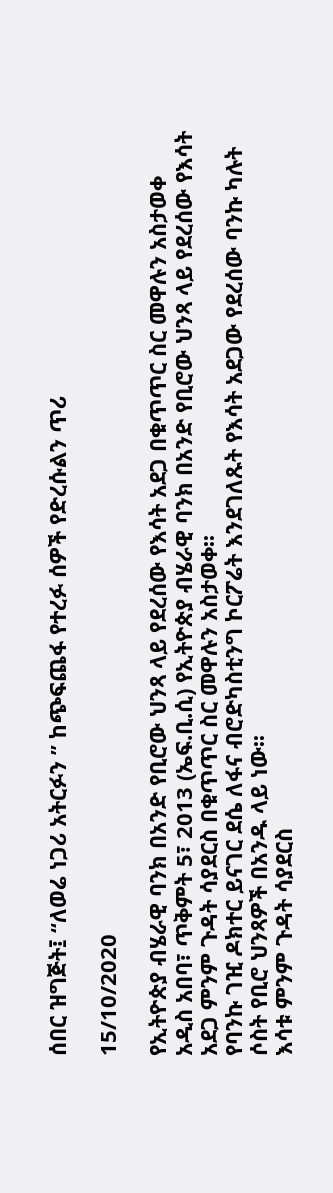ሰበር ዝግጅት፤ “ለወሬ ነጋሪ አትርፉን ” ከጭፍጨፋ የተረፉ ሰዎች የድረሱልን ጥሪ

15/10/2020

የኢትዮጵያ ብሄራዊ ባንክ በአንድ የቢሮው ህንጻ ላይ የደረሰው የእሳት አደጋ በቁጥጥር ስር መዋሉን አስታወቀ
አዲስ አበባ፣ ጥቅምት 5፣ 2013 (ኤፍ.ቢ.ሲ) የኢትዮጵያ ብሄራዊ ባንክ በአንድ የቢሮው ህንጻ ላይ የደረሰው የእሳት አደጋ ምንም ጉዳት ሳያደርስ በቁጥጥር ስር መዋሉን አስታወቀ፡፡
የባንኩ ገዢ ዶክተር ይናገር ደሴ ለፋና ብሮድካስቲንግ ኮርፖሬት እንደገለጹት የእሳት አደጋው የደረሰው ባንኩ ካሉት ሶስት የቢሮ ህንጻዎች በአንዱ ላይ ነው፡፡
እሳቱ ምንም ጉዳት ሳያደርስ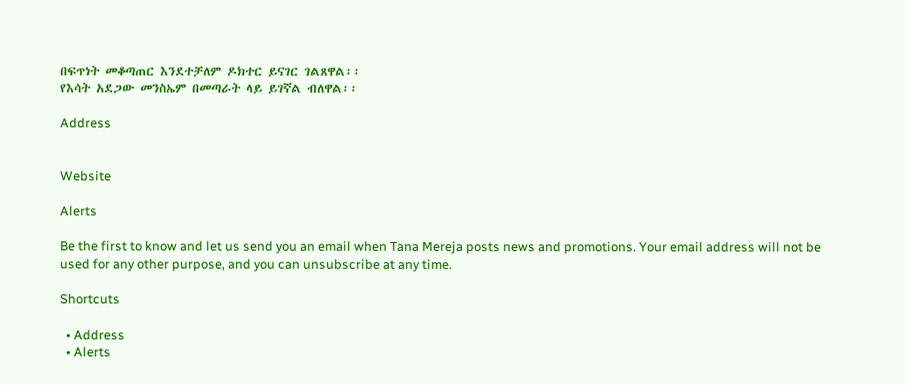በፍጥነት መቆጣጠር እንደተቻለም ዶክተር ይናገር ገልጸዋል፡፡
የእሳት አደጋው መንስኤም በመጣራት ላይ ይገኛል ብለዋል፡፡

Address


Website

Alerts

Be the first to know and let us send you an email when Tana Mereja posts news and promotions. Your email address will not be used for any other purpose, and you can unsubscribe at any time.

Shortcuts

  • Address
  • Alerts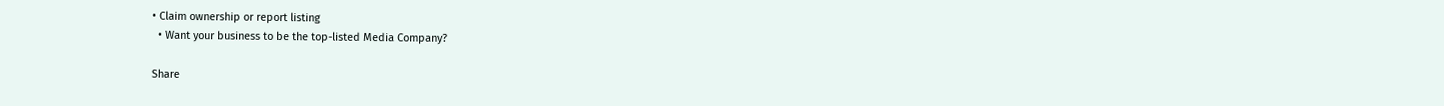• Claim ownership or report listing
  • Want your business to be the top-listed Media Company?

Share